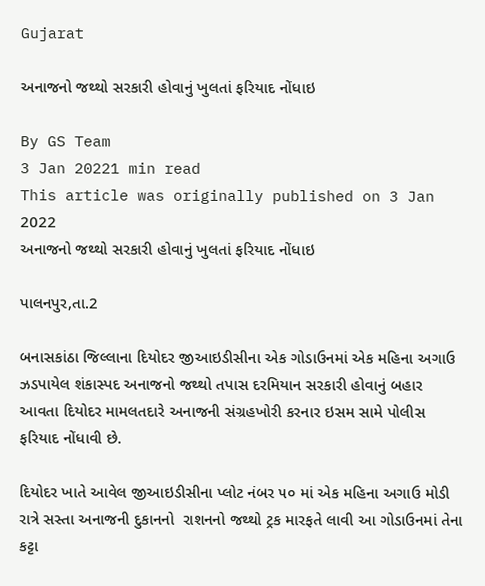Gujarat

અનાજનો જથ્થો સરકારી હોવાનું ખુલતાં ફરિયાદ નોંધાઇ

By GS Team
3 Jan 20221 min read
This article was originally published on 3 Jan 2022
અનાજનો જથ્થો સરકારી હોવાનું ખુલતાં ફરિયાદ નોંધાઇ

પાલનપુર,તા.2

બનાસકાંઠા જિલ્લાના દિયોદર જીઆઇડીસીના એક ગોડાઉનમાં એક મહિના અગાઉ ઝડપાયેલ શંકાસ્પદ અનાજનો જથ્થો તપાસ દરમિયાન સરકારી હોવાનું બહાર આવતા દિયોદર મામલતદારે અનાજની સંગ્રહખોરી કરનાર ઇસમ સામે પોલીસ ફરિયાદ નોંધાવી છે.

દિયોદર ખાતે આવેલ જીઆઇડીસીના પ્લોટ નંબર ૫૦ માં એક મહિના અગાઉ મોડી રાત્રે સસ્તા અનાજની દુકાનનો  રાશનનો જથ્થો ટ્રક મારફતે લાવી આ ગોડાઉનમાં તેના કટ્ટા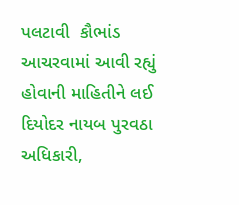પલટાવી  કૌભાંડ આચરવામાં આવી રહ્યું હોવાની માહિતીને લઈ દિયોદર નાયબ પુરવઠા અધિકારી,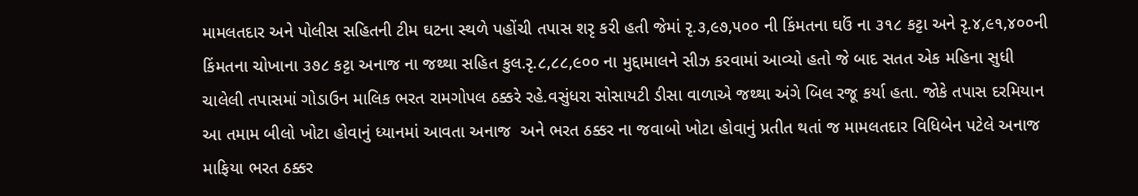મામલતદાર અને પોલીસ સહિતની ટીમ ઘટના સ્થળે પહોંચી તપાસ શરૃ કરી હતી જેમાં રૃ.૩,૯૭,૫૦૦ ની કિંમતના ઘઉં ના ૩૧૮ કટ્ટા અને રૃ.૪,૯૧,૪૦૦ની કિંમતના ચોખાના ૩૭૮ કટ્ટા અનાજ ના જથ્થા સહિત કુલ.રૃ.૮,૮૮,૯૦૦ ના મુદ્દામાલને સીઝ કરવામાં આવ્યો હતો જે બાદ સતત એક મહિના સુધી ચાલેલી તપાસમાં ગોડાઉન માલિક ભરત રામગોપલ ઠક્કરે રહે.વસુંધરા સોસાયટી ડીસા વાળાએ જથ્થા અંગે બિલ રજૂ કર્યા હતા. જોકે તપાસ દરમિયાન આ તમામ બીલો ખોટા હોવાનું ધ્યાનમાં આવતા અનાજ  અને ભરત ઠક્કર ના જવાબો ખોટા હોવાનું પ્રતીત થતાં જ મામલતદાર વિધિબેન પટેલે અનાજ માફિયા ભરત ઠક્કર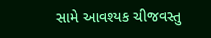સામે આવશ્યક ચીજવસ્તુ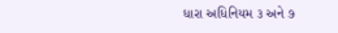ધારા અધિનિયમ ૩ અને ૭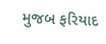મુજબ ફરિયાદ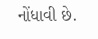નોંધાવી છે.